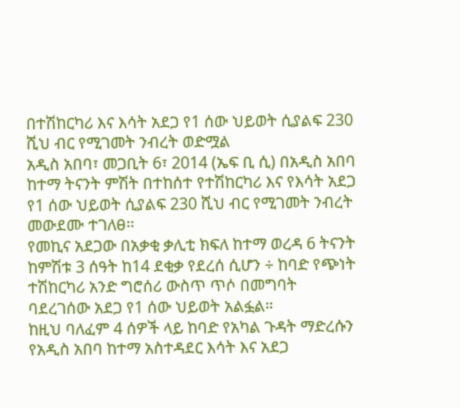በተሽከርካሪ እና እሳት አደጋ የ1 ሰው ህይወት ሲያልፍ 230 ሺህ ብር የሚገመት ንብረት ወድሟል
አዲስ አበባ፣ መጋቢት 6፣ 2014 (ኤፍ ቢ ሲ) በአዲስ አበባ ከተማ ትናንት ምሽት በተከሰተ የተሽከርካሪ እና የእሳት አደጋ የ1 ሰው ህይወት ሲያልፍ 230 ሺህ ብር የሚገመት ንብረት መውደሙ ተገለፀ፡፡
የመኪና አደጋው በአቃቂ ቃሊቲ ክፍለ ከተማ ወረዳ 6 ትናንት ከምሽቱ 3 ሰዓት ከ14 ደቂቃ የደረሰ ሲሆን ÷ ከባድ የጭነት ተሽከርካሪ አንድ ግሮሰሪ ውስጥ ጥሶ በመግባት ባደረገሰው አደጋ የ1 ሰው ህይወት አልፏል።
ከዚህ ባለፈም 4 ሰዎች ላይ ከባድ የአካል ጉዳት ማድረሱን የአዲስ አበባ ከተማ አስተዳደር እሳት እና አደጋ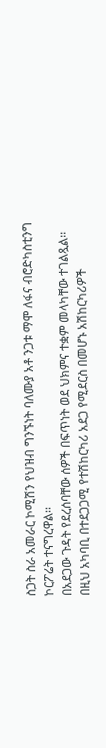ስጋት ስራ አመራር ኮሚሽን የህዝብ ግንኙነት ባለሙያ አቶ ንጋቱ ማሞ ለፋና ብሮድካስቲንግ ኮርፖሬት ተናግረዋል፡፡
በአደጋው ጉዳት የደረሰባቸው ሰዎች በፍጥነት ወደ ህክምና ተቋም መላካቸው ተገልጿል፡፡
በዚህ አካባቢ በተደጋጋሚ የተሽከርካሪ አደጋ የሚደርስ በመሆኑ አሽከርካሪዎች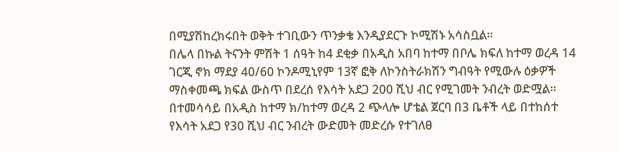በሚያሽከረክሩበት ወቅት ተገቢውን ጥንቃቄ እንዲያደርጉ ኮሚሽኑ አሳስቧል፡፡
በሌላ በኩል ትናንት ምሽት 1 ሰዓት ከ4 ደቂቃ በአዲስ አበባ ከተማ በቦሌ ክፍለ ከተማ ወረዳ 14 ገርጂ ኖክ ማደያ 40/60 ኮንዶሚኒየም 13ኛ ፎቅ ለኮንስትራክሽን ግብዓት የሚውሉ ዕቃዎች ማስቀመጫ ክፍል ውስጥ በደረሰ የእሳት አደጋ 200 ሺህ ብር የሚገመት ንብረት ወድሟል፡፡
በተመሳሳይ በአዲስ ከተማ ክ/ከተማ ወረዳ 2 ጭላሎ ሆቴል ጀርባ በ3 ቤቶች ላይ በተከሰተ የእሳት አደጋ የ30 ሺህ ብር ንብረት ውድመት መድረሱ የተገለፀ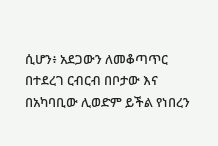ሲሆን፥ አደጋውን ለመቆጣጥር በተደረገ ርብርብ በቦታው እና በአካባቢው ሊወድም ይችል የነበረን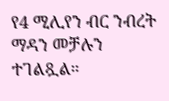የ4 ሚሊየን ብር ንብረት ማዳን መቻሉን ተገልጿል።